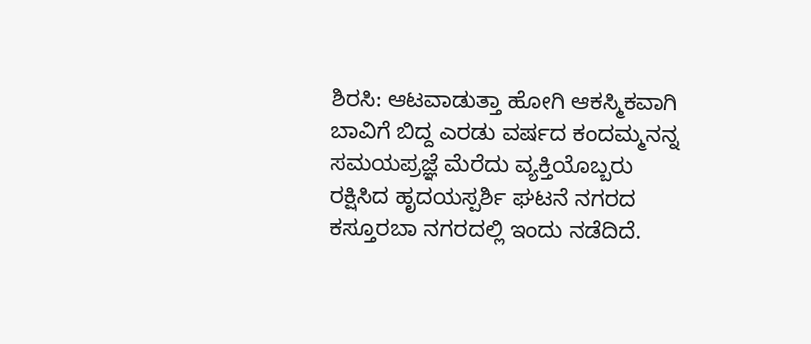ಶಿರಸಿ: ಆಟವಾಡುತ್ತಾ ಹೋಗಿ ಆಕಸ್ಮಿಕವಾಗಿ ಬಾವಿಗೆ ಬಿದ್ದ ಎರಡು ವರ್ಷದ ಕಂದಮ್ಮನನ್ನ ಸಮಯಪ್ರಜ್ಞೆ ಮೆರೆದು ವ್ಯಕ್ತಿಯೊಬ್ಬರು ರಕ್ಷಿಸಿದ ಹೃದಯಸ್ಪರ್ಶಿ ಘಟನೆ ನಗರದ ಕಸ್ತೂರಬಾ ನಗರದಲ್ಲಿ ಇಂದು ನಡೆದಿದೆ.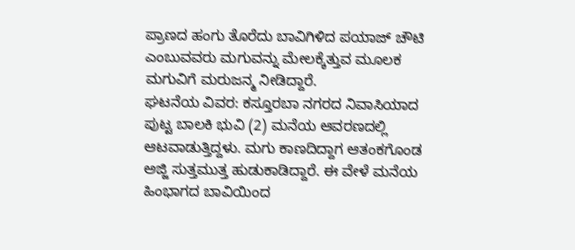ಪ್ರಾಣದ ಹಂಗು ತೊರೆದು ಬಾವಿಗಿಳಿದ ಪಯಾಜ್ ಚೌಟಿ ಎಂಬುವವರು ಮಗುವನ್ನು ಮೇಲಕ್ಕೆತ್ತುವ ಮೂಲಕ ಮಗುವಿಗೆ ಮರುಜನ್ಮ ನೀಡಿದ್ದಾರೆ.
ಘಟನೆಯ ವಿವರ: ಕಸ್ತೂರಬಾ ನಗರದ ನಿವಾಸಿಯಾದ ಪುಟ್ಟ ಬಾಲಕಿ ಭುವಿ (2) ಮನೆಯ ಆವರಣದಲ್ಲಿ ಆಟವಾಡುತ್ತಿದ್ದಳು. ಮಗು ಕಾಣದಿದ್ದಾಗ ಆತಂಕಗೊಂಡ ಅಜ್ಜಿ ಸುತ್ತಮುತ್ತ ಹುಡುಕಾಡಿದ್ದಾರೆ. ಈ ವೇಳೆ ಮನೆಯ ಹಿಂಭಾಗದ ಬಾವಿಯಿಂದ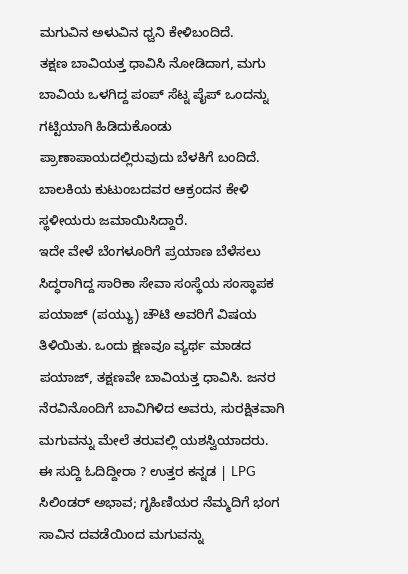ಮಗುವಿನ ಅಳುವಿನ ಧ್ವನಿ ಕೇಳಿಬಂದಿದೆ.
ತಕ್ಷಣ ಬಾವಿಯತ್ತ ಧಾವಿಸಿ ನೋಡಿದಾಗ, ಮಗು ಬಾವಿಯ ಒಳಗಿದ್ದ ಪಂಪ್ ಸೆಟ್ನ ಪೈಪ್ ಒಂದನ್ನು ಗಟ್ಟಿಯಾಗಿ ಹಿಡಿದುಕೊಂಡು ಪ್ರಾಣಾಪಾಯದಲ್ಲಿರುವುದು ಬೆಳಕಿಗೆ ಬಂದಿದೆ. ಬಾಲಕಿಯ ಕುಟುಂಬದವರ ಆಕ್ರಂದನ ಕೇಳಿ ಸ್ಥಳೀಯರು ಜಮಾಯಿಸಿದ್ದಾರೆ.
ಇದೇ ವೇಳೆ ಬೆಂಗಳೂರಿಗೆ ಪ್ರಯಾಣ ಬೆಳೆಸಲು ಸಿದ್ಧರಾಗಿದ್ದ ಸಾರಿಕಾ ಸೇವಾ ಸಂಸ್ಥೆಯ ಸಂಸ್ಥಾಪಕ ಪಯಾಜ್ (ಪಯ್ಯು) ಚೌಟಿ ಅವರಿಗೆ ವಿಷಯ ತಿಳಿಯಿತು. ಒಂದು ಕ್ಷಣವೂ ವ್ಯರ್ಥ ಮಾಡದ ಪಯಾಜ್, ತಕ್ಷಣವೇ ಬಾವಿಯತ್ತ ಧಾವಿಸಿ. ಜನರ ನೆರವಿನೊಂದಿಗೆ ಬಾವಿಗಿಳಿದ ಅವರು, ಸುರಕ್ಷಿತವಾಗಿ ಮಗುವನ್ನು ಮೇಲೆ ತರುವಲ್ಲಿ ಯಶಸ್ವಿಯಾದರು.
ಈ ಸುದ್ದಿ ಓದಿದ್ದೀರಾ ? ಉತ್ತರ ಕನ್ನಡ | LPG ಸಿಲಿಂಡರ್ ಅಭಾವ; ಗೃಹಿಣಿಯರ ನೆಮ್ಮದಿಗೆ ಭಂಗ
ಸಾವಿನ ದವಡೆಯಿಂದ ಮಗುವನ್ನು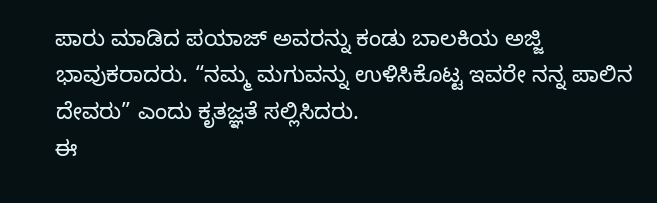ಪಾರು ಮಾಡಿದ ಪಯಾಜ್ ಅವರನ್ನು ಕಂಡು ಬಾಲಕಿಯ ಅಜ್ಜಿ ಭಾವುಕರಾದರು. “ನಮ್ಮ ಮಗುವನ್ನು ಉಳಿಸಿಕೊಟ್ಟ ಇವರೇ ನನ್ನ ಪಾಲಿನ ದೇವರು” ಎಂದು ಕೃತಜ್ಞತೆ ಸಲ್ಲಿಸಿದರು.
ಈ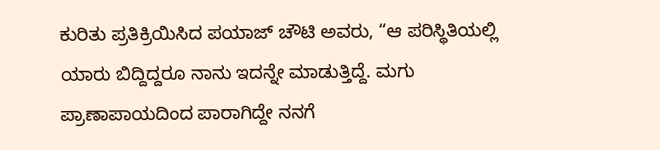ಕುರಿತು ಪ್ರತಿಕ್ರಿಯಿಸಿದ ಪಯಾಜ್ ಚೌಟಿ ಅವರು, “ಆ ಪರಿಸ್ಥಿತಿಯಲ್ಲಿ ಯಾರು ಬಿದ್ದಿದ್ದರೂ ನಾನು ಇದನ್ನೇ ಮಾಡುತ್ತಿದ್ದೆ. ಮಗು ಪ್ರಾಣಾಪಾಯದಿಂದ ಪಾರಾಗಿದ್ದೇ ನನಗೆ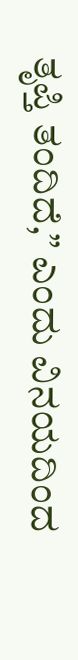ತೃಪ್ತಿ ತಂದಿದೆ,” ಎಂದು ವಿನಯದಿಂದ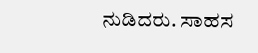ನುಡಿದರು. ಸಾಹಸ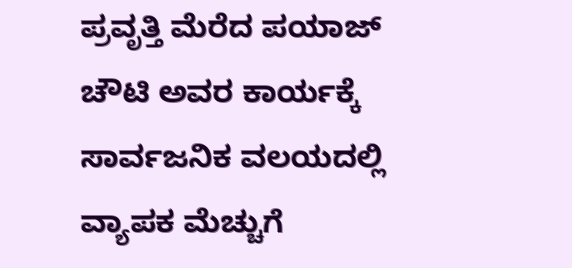ಪ್ರವೃತ್ತಿ ಮೆರೆದ ಪಯಾಜ್ ಚೌಟಿ ಅವರ ಕಾರ್ಯಕ್ಕೆ ಸಾರ್ವಜನಿಕ ವಲಯದಲ್ಲಿ ವ್ಯಾಪಕ ಮೆಚ್ಚುಗೆ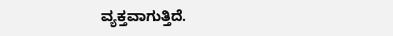ವ್ಯಕ್ತವಾಗುತ್ತಿದೆ.